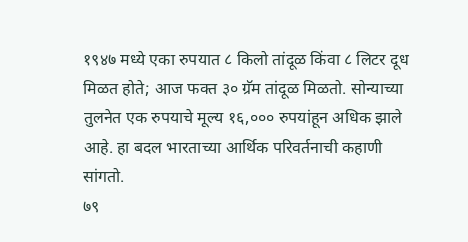१९४७ मध्ये एका रुपयात ८ किलो तांदूळ किंवा ८ लिटर दूध मिळत होते; आज फक्त ३० ग्रॅम तांदूळ मिळतो. सोन्याच्या तुलनेत एक रुपयाचे मूल्य १६,००० रुपयांहून अधिक झाले आहे. हा बदल भारताच्या आर्थिक परिवर्तनाची कहाणी सांगतो.
७९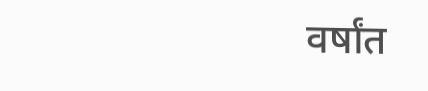वर्षांत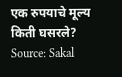एक रुपयाचे मूल्य किती घसरले?
Source: Sakal